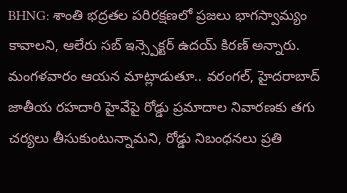BHNG: శాంతి భద్రతల పరిరక్షణలో ప్రజలు భాగస్వామ్యం కావాలని, ఆలేరు సబ్ ఇన్స్పెక్టర్ ఉదయ్ కిరణ్ అన్నారు. మంగళవారం ఆయన మాట్లాడుతూ.. వరంగల్, హైదరాబాద్ జాతీయ రహదారి హైవేపై రోడ్డు ప్రమాదాల నివారణకు తగు చర్యలు తీసుకుంటున్నామని, రోడ్డు నిబంధనలు ప్రతి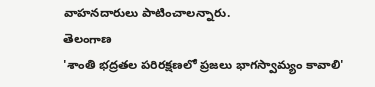వాహనదారులు పాటించాలన్నారు.
తెలంగాణ
'శాంతి భద్రతల పరిరక్షణలో ప్రజలు భాగస్వామ్యం కావాలి'